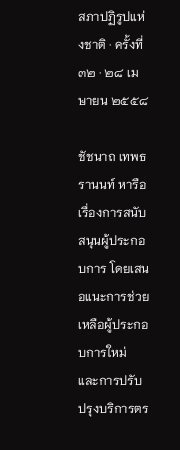สภาปฏิรูปแห่งชาติ · ครั้งที่ ๓๒ · ๒๘ เมษายน ๒๕๕๘

ชัชนาถ เทพธรานนท์ หารือเรื่องการสนับสนุนผู้ประกอบการ โดยเสนอแนะการช่วยเหลือผู้ประกอบการใหม่ และการปรับปรุงบริการตร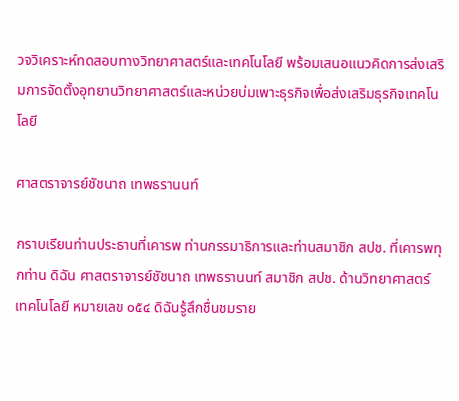วจวิเคราะห์ทดสอบทางวิทยาศาสตร์และเทคโนโลยี พร้อมเสนอแนวคิดการส่งเสริมการจัดตั้งอุทยานวิทยาศาสตร์และหน่วยบ่มเพาะธุรกิจเพื่อส่งเสริมธุรกิจเทคโนโลยี

ศาสตราจารย์ชัชนาถ เทพธรานนท์

กราบเรียนท่านประธานที่เคารพ ท่านกรรมาธิการและท่านสมาชิก สปช. ที่เคารพทุกท่าน ดิฉัน ศาสตราจารย์ชัชนาถ เทพธรานนท์ สมาชิก สปช. ด้านวิทยาศาสตร์ เทคโนโลยี หมายเลข ๐๕๔ ดิฉันรู้สึกชื่นชมราย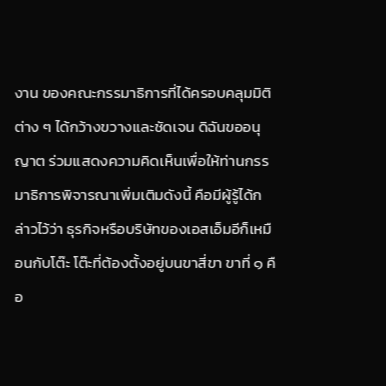งาน ของคณะกรรมาธิการที่ได้ครอบคลุมมิติต่าง ๆ ได้กว้างขวางและชัดเจน ดิฉันขออนุญาต ร่วมแสดงความคิดเห็นเพื่อให้ท่านกรรมาธิการพิจารณาเพิ่มเติมดังนี้ คือมีผู้รู้ได้กล่าวไว้ว่า ธุรกิจหรือบริษัทของเอสเอ็มอีก็เหมือนกับโต๊ะ โต๊ะที่ต้องตั้งอยู่บนขาสี่ขา ขาที่ ๑ คือ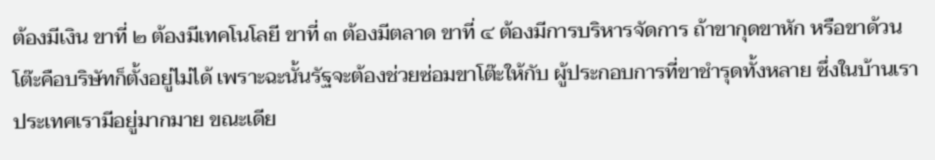ต้องมีเงิน ขาที่ ๒ ต้องมีเทคโนโลยี ขาที่ ๓ ต้องมีตลาด ขาที่ ๔ ต้องมีการบริหารจัดการ ถ้าขากุดขาหัก หรือขาด้วน โต๊ะคือบริษัทก็ตั้งอยู่ไม่ได้ เพราะฉะนั้นรัฐจะต้องช่วยซ่อมขาโต๊ะให้กับ ผู้ประกอบการที่ขาชำรุดทั้งหลาย ซึ่งในบ้านเราประเทศเรามีอยู่มากมาย ขณะเดีย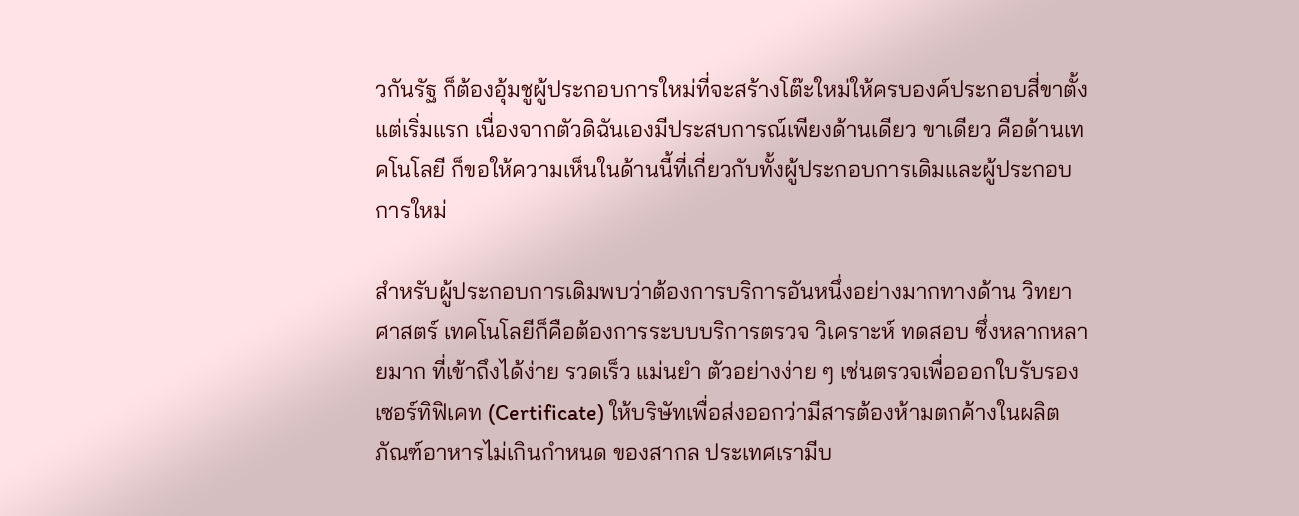วกันรัฐ ก็ต้องอุ้มชูผู้ประกอบการใหม่ที่จะสร้างโต๊ะใหม่ให้ครบองค์ประกอบสี่ขาตั้งแต่เริ่มแรก เนื่องจากตัวดิฉันเองมีประสบการณ์เพียงด้านเดียว ขาเดียว คือด้านเทคโนโลยี ก็ขอให้ความเห็นในด้านนี้ที่เกี่ยวกับทั้งผู้ประกอบการเดิมและผู้ประกอบการใหม่

สำหรับผู้ประกอบการเดิมพบว่าต้องการบริการอันหนึ่งอย่างมากทางด้าน วิทยาศาสตร์ เทคโนโลยีก็คือต้องการระบบบริการตรวจ วิเคราะห์ ทดสอบ ซึ่งหลากหลายมาก ที่เข้าถึงได้ง่าย รวดเร็ว แม่นยำ ตัวอย่างง่าย ๆ เช่นตรวจเพื่อออกใบรับรองเซอร์ทิฟิเคท (Certificate) ให้บริษัทเพื่อส่งออกว่ามีสารต้องห้ามตกค้างในผลิตภัณฑ์อาหารไม่เกินกำหนด ของสากล ประเทศเรามีบ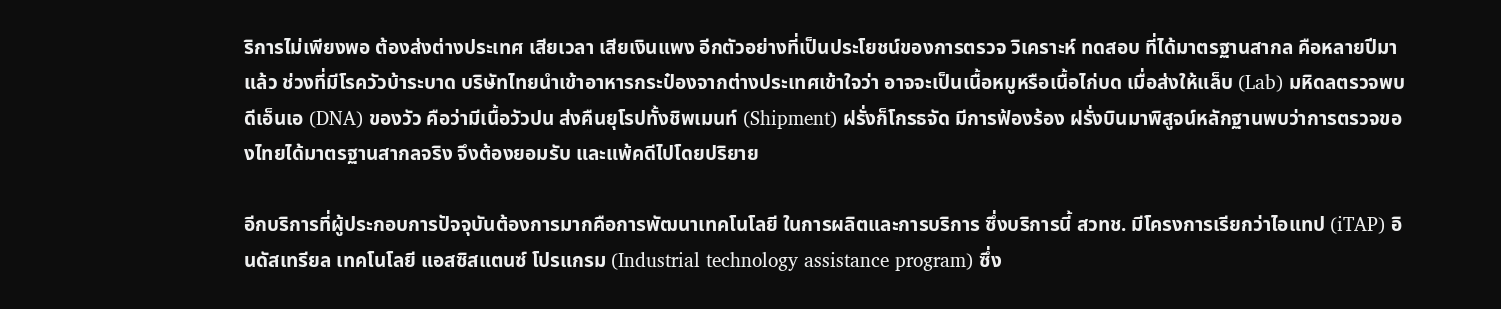ริการไม่เพียงพอ ต้องส่งต่างประเทศ เสียเวลา เสียเงินแพง อีกตัวอย่างที่เป็นประโยชน์ของการตรวจ วิเคราะห์ ทดสอบ ที่ได้มาตรฐานสากล คือหลายปีมาแล้ว ช่วงที่มีโรควัวบ้าระบาด บริษัทไทยนำเข้าอาหารกระป๋องจากต่างประเทศเข้าใจว่า อาจจะเป็นเนื้อหมูหรือเนื้อไก่บด เมื่อส่งให้แล็บ (Lab) มหิดลตรวจพบดีเอ็นเอ (DNA) ของวัว คือว่ามีเนื้อวัวปน ส่งคืนยุโรปทั้งชิพเมนท์ (Shipment) ฝรั่งก็โกรธจัด มีการฟ้องร้อง ฝรั่งบินมาพิสูจน์หลักฐานพบว่าการตรวจของไทยได้มาตรฐานสากลจริง จึงต้องยอมรับ และแพ้คดีไปโดยปริยาย

อีกบริการที่ผู้ประกอบการปัจจุบันต้องการมากคือการพัฒนาเทคโนโลยี ในการผลิตและการบริการ ซึ่งบริการนี้ สวทช. มีโครงการเรียกว่าไอแทป (iTAP) อินดัสเทรียล เทคโนโลยี แอสซิสแตนซ์ โปรแกรม (Industrial technology assistance program) ซึ่ง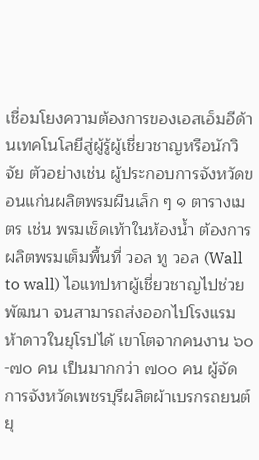เชื่อมโยงความต้องการของเอสเอ็มอีด้านเทคโนโลยีสู่ผู้รู้ผู้เชี่ยวชาญหรือนักวิจัย ตัวอย่างเช่น ผู้ประกอบการจังหวัดขอนแก่นผลิตพรมผืนเล็ก ๆ ๑ ตารางเมตร เช่น พรมเช็ดเท้าในห้องน้ำ ต้องการผลิตพรมเต็มพื้นที่ วอล ทู วอล (Wall to wall) ไอแทปหาผู้เชี่ยวชาญไปช่วยพัฒนา จนสามารถส่งออกไปโรงแรมห้าดาวในยุโรปได้ เขาโตจากคนงาน ๖๐-๗๐ คน เป็นมากกว่า ๗๐๐ คน ผู้จัดการจังหวัดเพชรบุรีผลิตผ้าเบรกรถยนต์ ยุ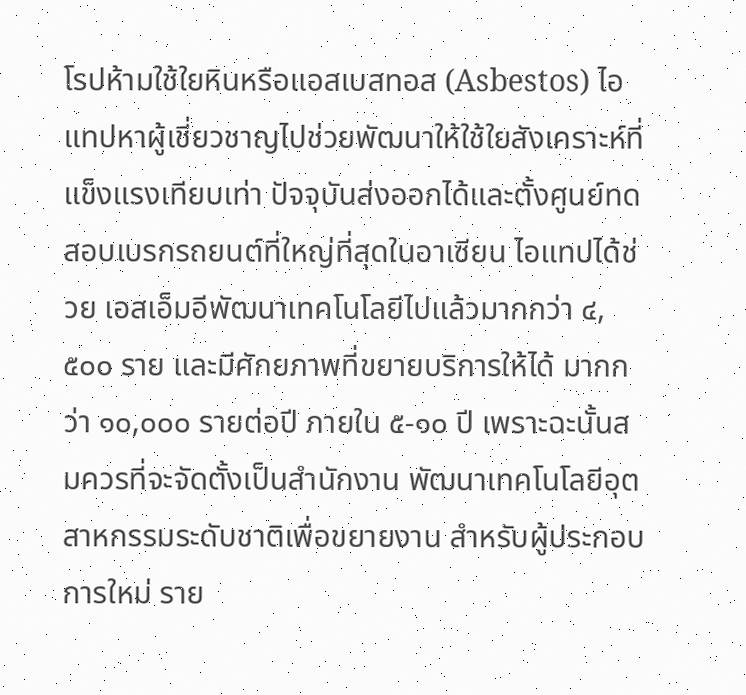โรปห้ามใช้ใยหินหรือแอสเบสทอส (Asbestos) ไอแทปหาผู้เชี่ยวชาญไปช่วยพัฒนาให้ใช้ใยสังเคราะห์ที่แข็งแรงเทียบเท่า ปัจจุบันส่งออกได้และตั้งศูนย์ทดสอบเบรกรถยนต์ที่ใหญ่ที่สุดในอาเซียน ไอแทปได้ช่วย เอสเอ็มอีพัฒนาเทคโนโลยีไปแล้วมากกว่า ๔,๕๐๐ ราย และมีศักยภาพที่ขยายบริการให้ได้ มากกว่า ๑๐,๐๐๐ รายต่อปี ภายใน ๕-๑๐ ปี เพราะฉะนั้นสมควรที่จะจัดตั้งเป็นสำนักงาน พัฒนาเทคโนโลยีอุตสาหกรรมระดับชาติเพื่อขยายงาน สำหรับผู้ประกอบการใหม่ ราย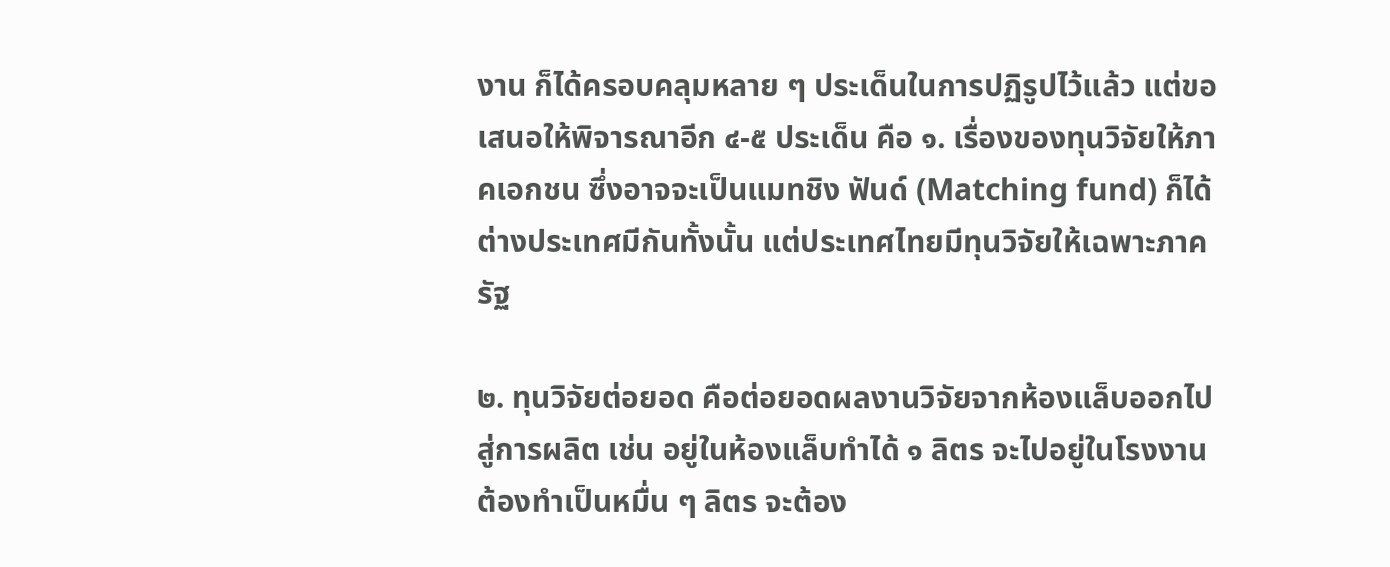งาน ก็ได้ครอบคลุมหลาย ๆ ประเด็นในการปฏิรูปไว้แล้ว แต่ขอเสนอให้พิจารณาอีก ๔-๕ ประเด็น คือ ๑. เรื่องของทุนวิจัยให้ภาคเอกชน ซึ่งอาจจะเป็นแมทชิง ฟันด์ (Matching fund) ก็ได้ ต่างประเทศมีกันทั้งนั้น แต่ประเทศไทยมีทุนวิจัยให้เฉพาะภาครัฐ

๒. ทุนวิจัยต่อยอด คือต่อยอดผลงานวิจัยจากห้องแล็บออกไปสู่การผลิต เช่น อยู่ในห้องแล็บทำได้ ๑ ลิตร จะไปอยู่ในโรงงานต้องทำเป็นหมื่น ๆ ลิตร จะต้อง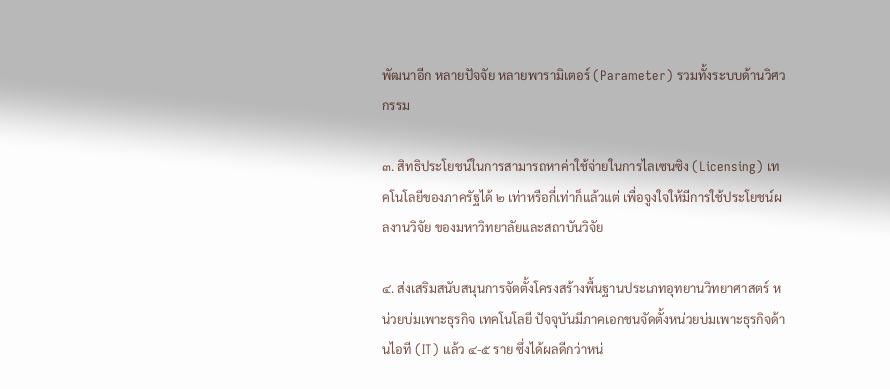พัฒนาอีก หลายปัจจัย หลายพารามิเตอร์ (Parameter) รวมทั้งระบบด้านวิศวกรรม

๓. สิทธิประโยชน์ในการสามารถหาค่าใช้จ่ายในการไลเซนซิง (Licensing) เทคโนโลยีของภาครัฐได้ ๒ เท่าหรือกี่เท่าก็แล้วแต่ เพื่อจูงใจให้มีการใช้ประโยชน์ผลงานวิจัย ของมหาวิทยาลัยและสถาบันวิจัย

๔. ส่งเสริมสนับสนุนการจัดตั้งโครงสร้างพื้นฐานประเภทอุทยานวิทยาศาสตร์ หน่วยบ่มเพาะธุรกิจ เทคโนโลยี ปัจจุบันมีภาคเอกชนจัดตั้งหน่วยบ่มเพาะธุรกิจด้านไอที (IT) แล้ว ๔-๕ ราย ซึ่งได้ผลดีกว่าหน่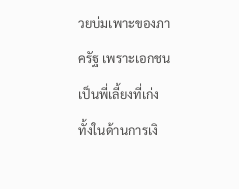วยบ่มเพาะของภาครัฐ เพราะเอกชนเป็นพี่เลี้ยงที่เก่ง ทั้งในด้านการเงิ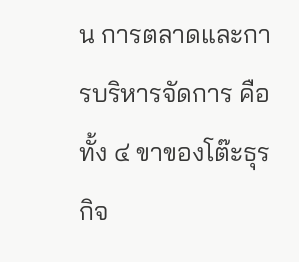น การตลาดและการบริหารจัดการ คือทั้ง ๔ ขาของโต๊ะธุรกิจ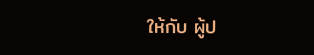ให้กับ ผู้ป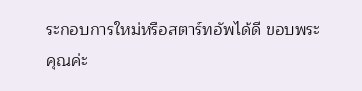ระกอบการใหม่หรือสตาร์ทอัพได้ดี ขอบพระคุณค่ะ